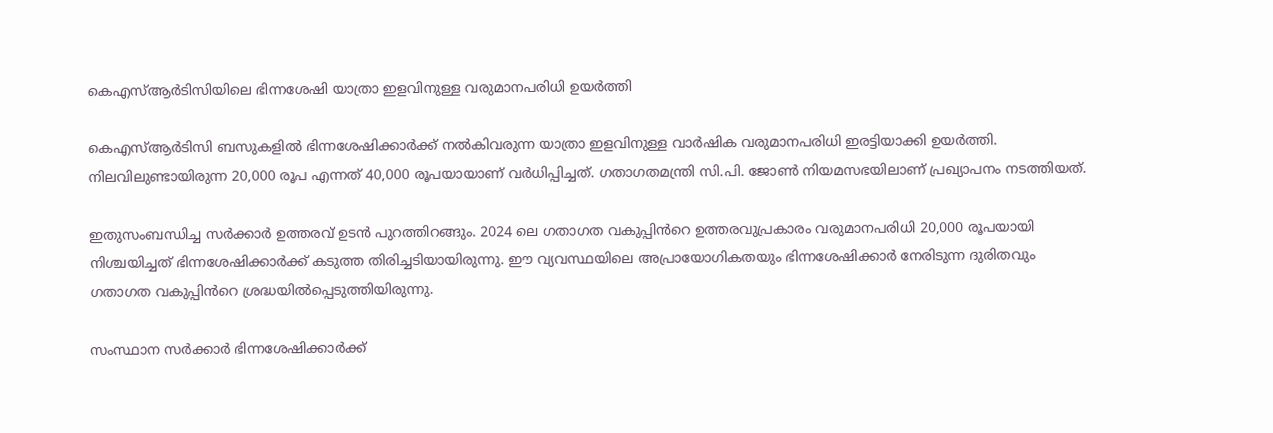കെഎസ്ആര്‍ടിസിയിലെ ഭിന്നശേഷി യാത്രാ ഇളവിനുള്ള വരുമാനപരിധി ഉയർത്തി

കെഎസ്ആര്‍ടിസി ബസുകളിൽ ഭിന്നശേഷിക്കാർക്ക് നൽകിവരുന്ന യാത്രാ ഇളവിനുള്ള വാർഷിക വരുമാനപരിധി ഇരട്ടിയാക്കി ഉയർത്തി. നിലവിലുണ്ടായിരുന്ന 20,000 രൂപ എന്നത് 40,000 രൂപയായാണ് വർധിപ്പിച്ചത്. ഗതാഗതമന്ത്രി സി.പി. ജോൺ നിയമസഭയിലാണ് പ്രഖ്യാപനം നടത്തിയത്.

ഇതുസംബന്ധിച്ച സർക്കാർ ഉത്തരവ് ഉടൻ പുറത്തിറങ്ങും. 2024 ലെ ഗതാഗത വകുപ്പിൻറെ ഉത്തരവുപ്രകാരം വരുമാനപരിധി 20,000 രൂപയായി നിശ്ചയിച്ചത് ഭിന്നശേഷിക്കാർക്ക് കടുത്ത തിരിച്ചടിയായിരുന്നു. ഈ വ്യവസ്ഥയിലെ അപ്രായോഗികതയും ഭിന്നശേഷിക്കാർ നേരിടുന്ന ദുരിതവും ഗതാഗത വകുപ്പിൻറെ ശ്രദ്ധയിൽപ്പെടുത്തിയിരുന്നു.

സംസ്ഥാന സർക്കാർ ഭിന്നശേഷിക്കാർക്ക്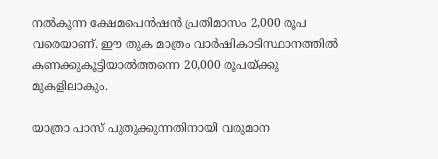നൽകുന്ന ക്ഷേമപെൻഷൻ പ്രതിമാസം 2,000 രൂപ വരെയാണ്. ഈ തുക മാത്രം വാർഷികാടിസ്ഥാനത്തിൽ കണക്കുകൂട്ടിയാൽത്തന്നെ 20,000 രൂപയ്ക്കു മുകളിലാകും.

യാത്രാ പാസ് പുതുക്കുന്നതിനായി വരുമാന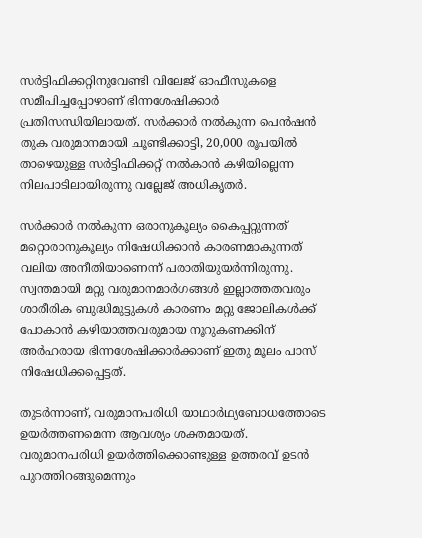സർട്ടിഫിക്കറ്റിനുവേണ്ടി വിലേജ് ഓഫീസുകളെ സമീപിച്ചപ്പോഴാണ് ഭിന്നശേഷിക്കാർ പ്രതിസന്ധിയിലായത്. സർക്കാർ നൽകുന്ന പെൻഷൻ തുക വരുമാനമായി ചൂണ്ടിക്കാട്ടി, 20,000 രൂപയിൽ താഴെയുള്ള സർട്ടിഫിക്കറ്റ് നൽകാൻ കഴിയില്ലെന്ന നിലപാടിലായിരുന്നു വല്ലേജ് അധികൃതർ.

സർക്കാർ നൽകുന്ന ഒരാനുകൂല്യം കൈപ്പറ്റുന്നത് മറ്റൊരാനുകൂല്യം നിഷേധിക്കാൻ കാരണമാകുന്നത് വലിയ അനീതിയാണെന്ന് പരാതിയുയർന്നിരുന്നു. സ്വന്തമായി മറ്റു വരുമാനമാർഗങ്ങൾ ഇല്ലാത്തതവരും ശാരീരിക ബുദ്ധിമുട്ടുകൾ കാരണം മറ്റു ജോലികൾക്ക് പോകാൻ കഴിയാത്തവരുമായ നൂറുകണക്കിന് അർഹരായ ഭിന്നശേഷിക്കാർക്കാണ് ഇതു മൂലം പാസ് നിഷേധിക്കപ്പെട്ടത്.

തുടർന്നാണ്, വരുമാനപരിധി യാഥാർഥ്യബോധത്തോടെ ഉയർത്തണമെന്ന ആവശ്യം ശക്തമായത്. വരുമാനപരിധി ഉയർത്തിക്കൊണ്ടുള്ള ഉത്തരവ് ഉടൻ പുറത്തിറങ്ങുമെന്നും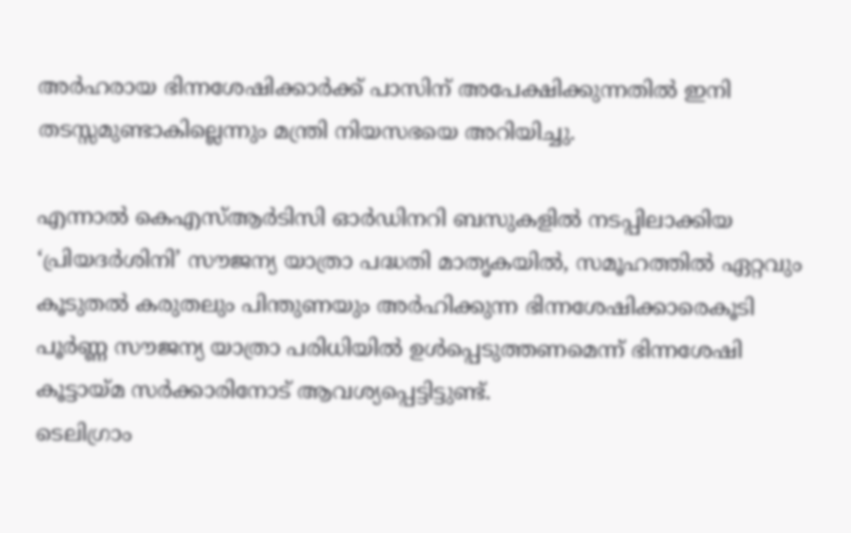അർഹരായ ഭിന്നശേഷിക്കാർക്ക് പാസിന് അപേക്ഷിക്കുന്നതിൽ ഇനി തടസ്സമുണ്ടാകില്ലെന്നും മന്ത്രി നിയസഭയെ അറിയിച്ചു.

എന്നാൽ കെഎസ്ആര്‍ടിസി ഓര്‍ഡിനറി ബസുകളില്‍ നടപ്പിലാക്കിയ ‘പ്രിയദര്‍ശിനി’ സൗജന്യ യാത്രാ പദ്ധതി മാതൃകയില്‍, സമൂഹത്തില്‍ ഏറ്റവും കൂടുതല്‍ കരുതലും പിന്തുണയും അര്‍ഹിക്കുന്ന ഭിന്നശേഷിക്കാരെകൂടി പൂര്‍ണ്ണ സൗജന്യ യാത്രാ പരിധിയില്‍ ഉള്‍പ്പെടുത്തണമെന്ന് ഭിന്നശേഷി കൂട്ടായ്‌മ സർക്കാരിനോട് ആവശ്യപ്പെട്ടിട്ടുണ്ട്.
ടെലിഗ്രാം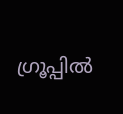ഗ്രൂപ്പിൽ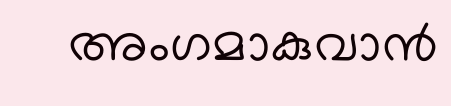അംഗമാകുവാൻ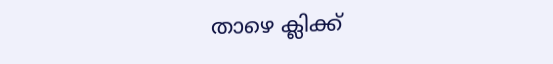താഴെ ക്ലിക്ക്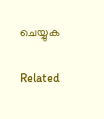ചെയ്യുക

Related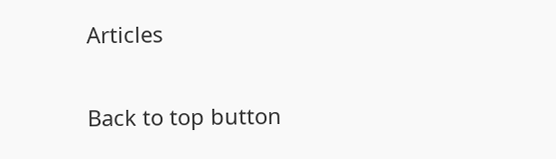Articles

Back to top button